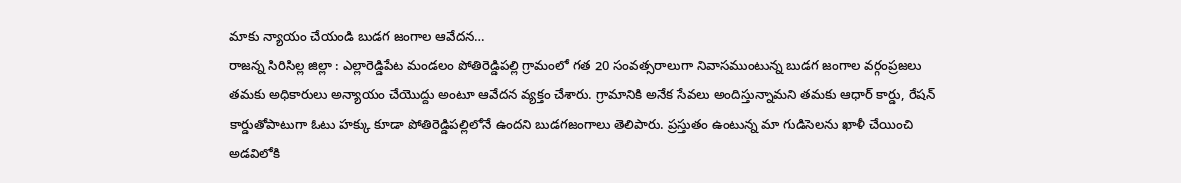మాకు న్యాయం చేయండి బుడగ జంగాల ఆవేదన…
రాజన్న సిరిసిల్ల జిల్లా : ఎల్లారెడ్డిపేట మండలం పోతిరెడ్డిపల్లి గ్రామంలో గత 20 సంవత్సరాలుగా నివాసముంటున్న బుడగ జంగాల వర్గంప్రజలు తమకు అధికారులు అన్యాయం చేయొద్దు అంటూ ఆవేదన వ్యక్తం చేశారు. గ్రామానికి అనేక సేవలు అందిస్తున్నామని తమకు ఆధార్ కార్డు, రేషన్ కార్డుతోపాటుగా ఓటు హక్కు కూడా పోతిరెడ్డిపల్లిలోనే ఉందని బుడగజంగాలు తెలిపారు. ప్రస్తుతం ఉంటున్న మా గుడిసెలను ఖాళీ చేయించి అడవిలోకి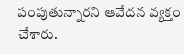పంపుతున్నారని ఆవేదన వ్యక్తం చేశారు.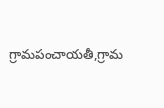గ్రామపంచాయతీ,గ్రామ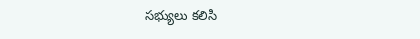సభ్యులు కలిసి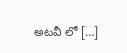అటవీ లో […]